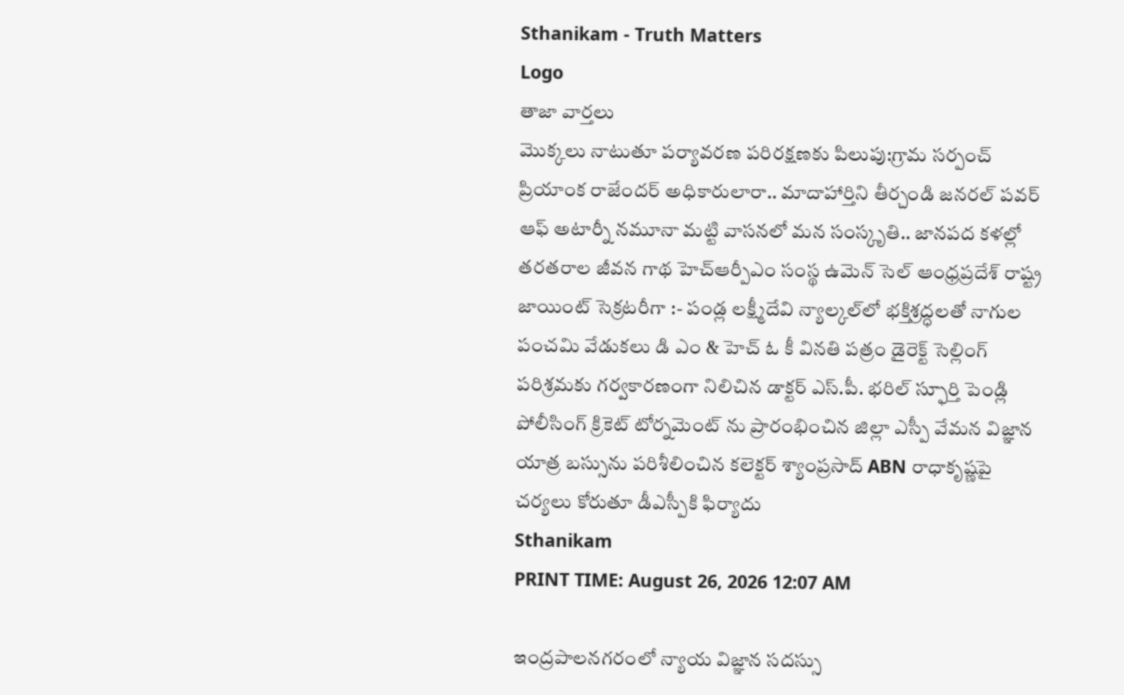Sthanikam - Truth Matters
Logo
తాజా వార్తలు
మొక్కలు నాటుతూ పర్యావరణ పరిరక్షణకు పిలుపు:గ్రామ సర్పంచ్ ప్రియాంక రాజేందర్ అధికారులారా.. మాదాహార్తిని తీర్చండి జనరల్ పవర్ ఆఫ్ అటార్నీ నమూనా మట్టి వాసనలో మన సంస్కృతి.. జానపద కళల్లో తరతరాల జీవన గాథ హెచ్ఆర్పీఎం సంస్థ ఉమెన్ సెల్ ఆంధ్రప్రదేశ్ రాష్ట్ర జాయింట్ సెక్రటరీగా :- పండ్ల లక్ష్మీదేవి న్యాల్కల్‌లో భక్తిశ్రద్ధలతో నాగుల పంచమి వేడుకలు డి ఎం & హెచ్ ఓ కీ వినతి పత్రం డైరెక్ట్ సెల్లింగ్ పరిశ్రమకు గర్వకారణంగా నిలిచిన డాక్టర్ ఎస్.పీ. భరిల్ స్ఫూర్తి పెండ్లి పోలీసింగ్ క్రికెట్ టోర్నమెంట్ ను ప్రారంభించిన జిల్లా ఎస్పీ వేమన విజ్ఞాన యాత్ర బస్సును పరిశీలించిన కలెక్టర్ శ్యాంప్రసాద్ ABN రాధాకృష్ణపై చర్యలు కోరుతూ డీఎస్పీకి ఫిర్యాదు
Sthanikam
PRINT TIME: August 26, 2026 12:07 AM

ఇంద్రపాలనగరంలో న్యాయ విజ్ఞాన సదస్సు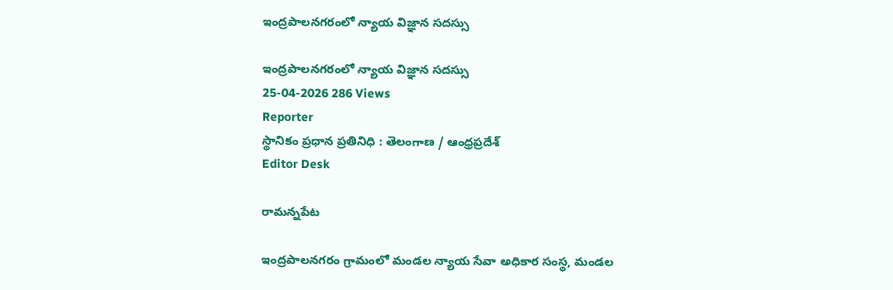ఇంద్రపాలనగరంలో న్యాయ విజ్ఞాన సదస్సు

ఇంద్రపాలనగరంలో న్యాయ విజ్ఞాన సదస్సు
25-04-2026 286 Views
Reporter
స్థానికం ప్రధాన ప్రతినిధి : తెలంగాణ / ఆంధ్రప్రదేశ్
Editor Desk

రామన్నపేట

ఇంద్రపాలనగరం గ్రామంలో మండల న్యాయ సేవా అధికార సంస్థ, మండల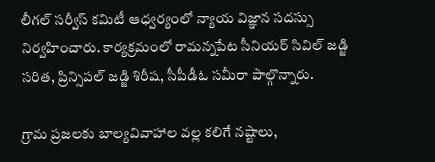లీగల్ సర్వీస్ కమిటీ ఆధ్వర్యంలో న్యాయ విజ్ఞాన సదస్సు నిర్వహించారు. కార్యక్రమంలో రామన్నపేట సీనియర్ సివిల్ జడ్జి సరిత, ప్రిన్సిపల్ జడ్జి శిరీష, సీపీడీఓ సమీరా పాల్గొన్నారు.

గ్రామ ప్రజలకు బాల్యవివాహాల వల్ల కలిగే నష్టాలు,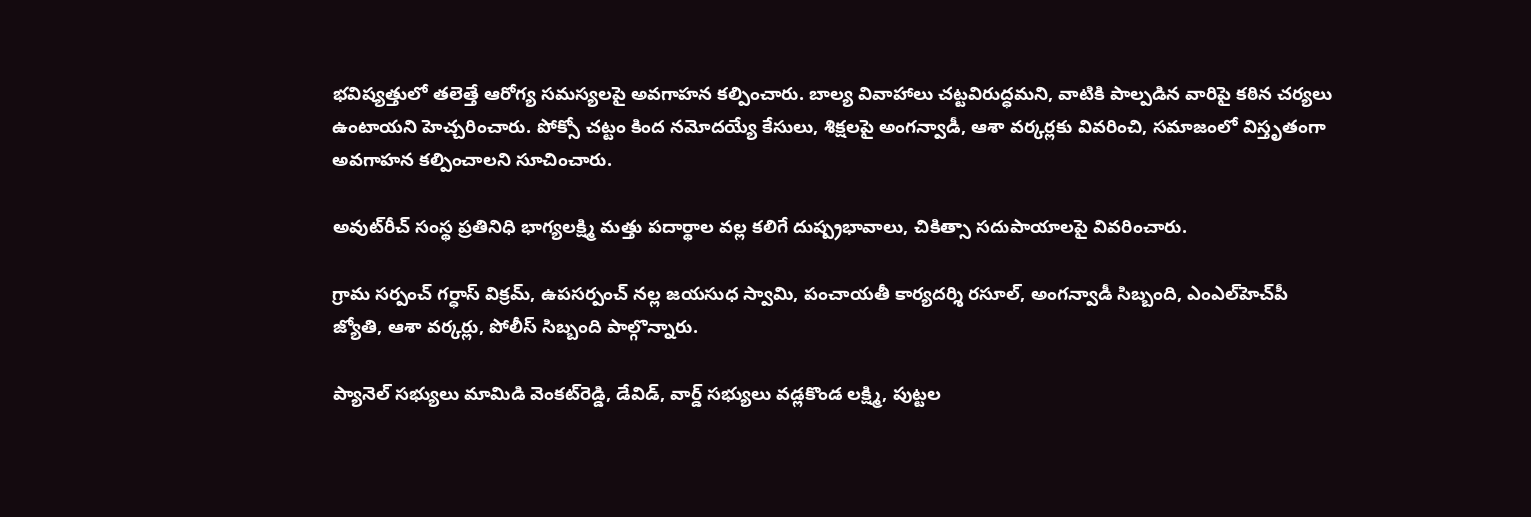భవిష్యత్తులో తలెత్తే ఆరోగ్య సమస్యలపై అవగాహన కల్పించారు. బాల్య వివాహాలు చట్టవిరుద్ధమని, వాటికి పాల్పడిన వారిపై కఠిన చర్యలు ఉంటాయని హెచ్చరించారు. పోక్సో చట్టం కింద నమోదయ్యే కేసులు, శిక్షలపై అంగన్వాడీ, ఆశా వర్కర్లకు వివరించి, సమాజంలో విస్తృతంగా అవగాహన కల్పించాలని సూచించారు.

అవుట్‌రీచ్ సంస్థ ప్రతినిధి భాగ్యలక్ష్మి మత్తు పదార్థాల వల్ల కలిగే దుష్ప్రభావాలు, చికిత్సా సదుపాయాలపై వివరించారు.

గ్రామ సర్పంచ్ గర్ధాస్ విక్రమ్, ఉపసర్పంచ్ నల్ల జయసుధ స్వామి, పంచాయతీ కార్యదర్శి రసూల్, అంగన్వాడీ సిబ్బంది, ఎంఎల్‌హెచ్‌పీ జ్యోతి, ఆశా వర్కర్లు, పోలీస్ సిబ్బంది పాల్గొన్నారు.

ప్యానెల్ సభ్యులు మామిడి వెంకట్‌రెడ్డి, డేవిడ్, వార్డ్ సభ్యులు వడ్లకొండ లక్ష్మి, పుట్టల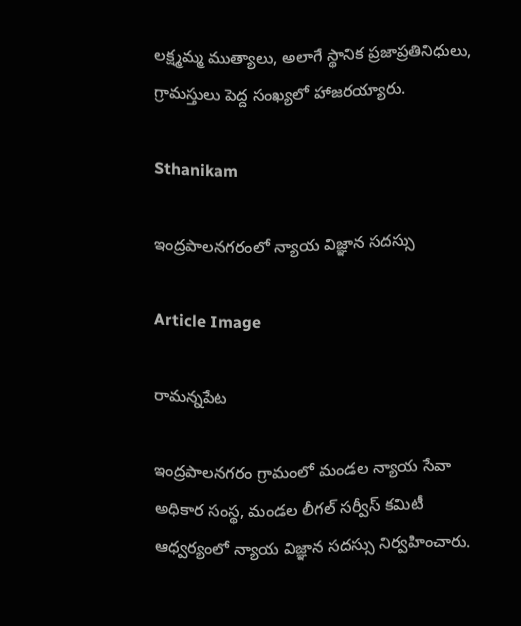లక్ష్మమ్మ ముత్యాలు, అలాగే స్థానిక ప్రజాప్రతినిధులు, గ్రామస్తులు పెద్ద సంఖ్యలో హాజరయ్యారు.

Sthanikam

ఇంద్రపాలనగరంలో న్యాయ విజ్ఞాన సదస్సు

Article Image

రామన్నపేట

ఇంద్రపాలనగరం గ్రామంలో మండల న్యాయ సేవా అధికార సంస్థ, మండల లీగల్ సర్వీస్ కమిటీ ఆధ్వర్యంలో న్యాయ విజ్ఞాన సదస్సు నిర్వహించారు.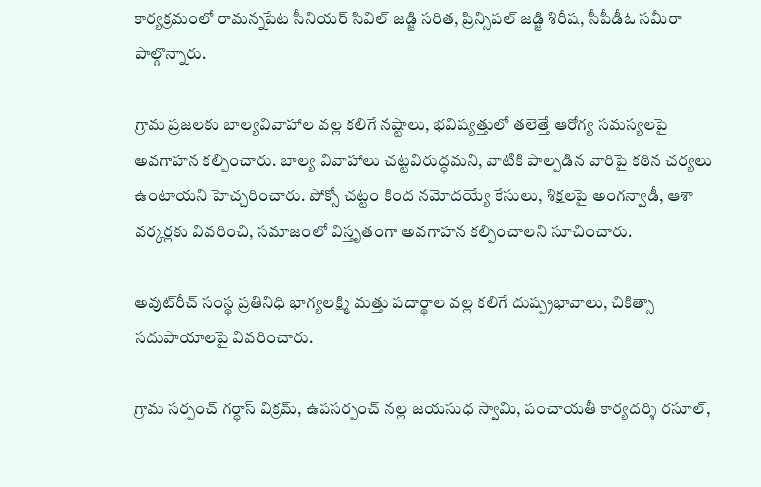కార్యక్రమంలో రామన్నపేట సీనియర్ సివిల్ జడ్జి సరిత, ప్రిన్సిపల్ జడ్జి శిరీష, సీపీడీఓ సమీరా పాల్గొన్నారు.

గ్రామ ప్రజలకు బాల్యవివాహాల వల్ల కలిగే నష్టాలు, భవిష్యత్తులో తలెత్తే ఆరోగ్య సమస్యలపై అవగాహన కల్పించారు. బాల్య వివాహాలు చట్టవిరుద్ధమని, వాటికి పాల్పడిన వారిపై కఠిన చర్యలు ఉంటాయని హెచ్చరించారు. పోక్సో చట్టం కింద నమోదయ్యే కేసులు, శిక్షలపై అంగన్వాడీ, ఆశా వర్కర్లకు వివరించి, సమాజంలో విస్తృతంగా అవగాహన కల్పించాలని సూచించారు.

అవుట్‌రీచ్ సంస్థ ప్రతినిధి భాగ్యలక్ష్మి మత్తు పదార్థాల వల్ల కలిగే దుష్ప్రభావాలు, చికిత్సా సదుపాయాలపై వివరించారు.

గ్రామ సర్పంచ్ గర్ధాస్ విక్రమ్, ఉపసర్పంచ్ నల్ల జయసుధ స్వామి, పంచాయతీ కార్యదర్శి రసూల్,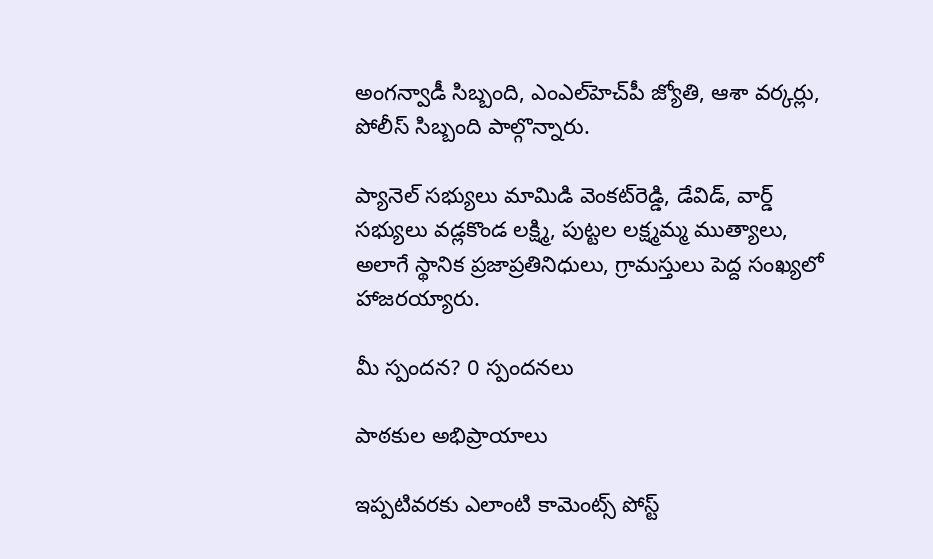అంగన్వాడీ సిబ్బంది, ఎంఎల్‌హెచ్‌పీ జ్యోతి, ఆశా వర్కర్లు, పోలీస్ సిబ్బంది పాల్గొన్నారు.

ప్యానెల్ సభ్యులు మామిడి వెంకట్‌రెడ్డి, డేవిడ్, వార్డ్ సభ్యులు వడ్లకొండ లక్ష్మి, పుట్టల లక్ష్మమ్మ ముత్యాలు, అలాగే స్థానిక ప్రజాప్రతినిధులు, గ్రామస్తులు పెద్ద సంఖ్యలో హాజరయ్యారు.

మీ స్పందన? 0 స్పందనలు

పాఠకుల అభిప్రాయాలు

ఇప్పటివరకు ఎలాంటి కామెంట్స్ పోస్ట్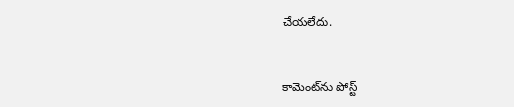చేయలేదు.


కామెంట్‌ను పోస్ట్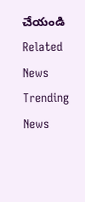చేయండి
Related News
Trending News